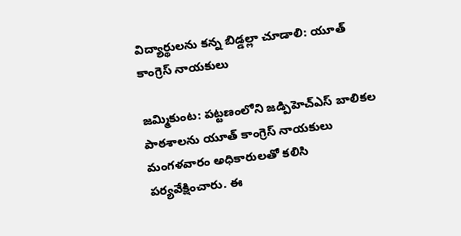విద్యార్థులను కన్న బిడ్డల్లా చూడాలి: యూత్ కాంగ్రెస్ నాయకులు

జమ్మికుంట: పట్టణంలోని జడ్పిహెచ్ఎస్ బాలికల పాఠశాలను యూత్ కాంగ్రెస్ నాయకులు మంగళవారం అధికారులతో కలిసి పర్యవేక్షించారు. ఈ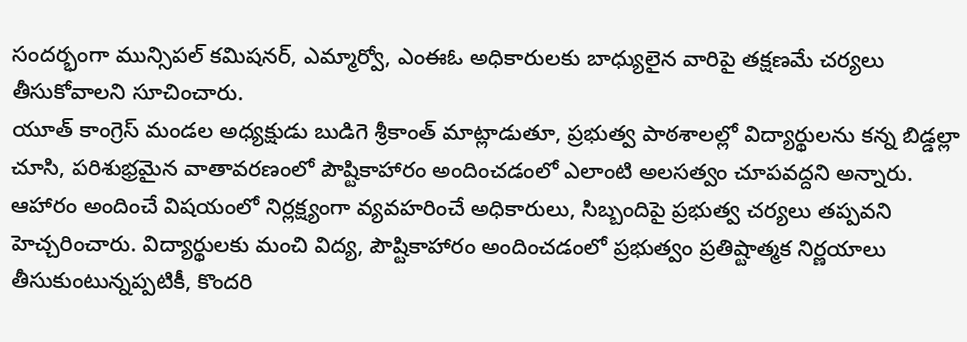సందర్భంగా మున్సిపల్ కమిషనర్, ఎమ్మార్వో, ఎంఈఓ అధికారులకు బాధ్యులైన వారిపై తక్షణమే చర్యలు తీసుకోవాలని సూచించారు.
యూత్ కాంగ్రెస్ మండల అధ్యక్షుడు బుడిగె శ్రీకాంత్ మాట్లాడుతూ, ప్రభుత్వ పాఠశాలల్లో విద్యార్థులను కన్న బిడ్డల్లా చూసి, పరిశుభ్రమైన వాతావరణంలో పౌష్టికాహారం అందించడంలో ఎలాంటి అలసత్వం చూపవద్దని అన్నారు. ఆహారం అందించే విషయంలో నిర్లక్ష్యంగా వ్యవహరించే అధికారులు, సిబ్బందిపై ప్రభుత్వ చర్యలు తప్పవని హెచ్చరించారు. విద్యార్థులకు మంచి విద్య, పౌష్టికాహారం అందించడంలో ప్రభుత్వం ప్రతిష్టాత్మక నిర్ణయాలు తీసుకుంటున్నప్పటికీ, కొందరి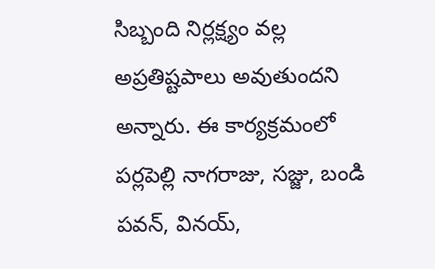సిబ్బంది నిర్లక్ష్యం వల్ల అప్రతిష్టపాలు అవుతుందని అన్నారు. ఈ కార్యక్రమంలో పర్లపెల్లి నాగరాజు, సజ్జు, బండి పవన్, వినయ్,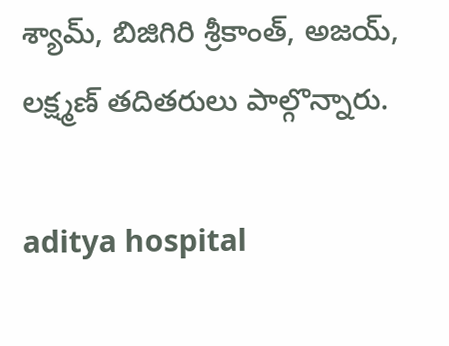శ్యామ్, బిజిగిరి శ్రీకాంత్, అజయ్, లక్ష్మణ్ తదితరులు పాల్గొన్నారు.

aditya hospital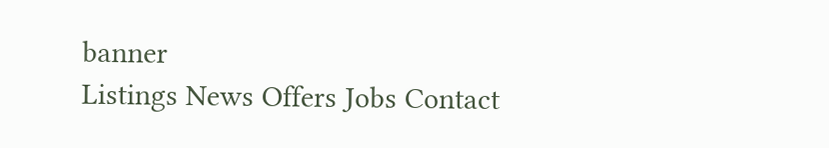banner
Listings News Offers Jobs Contact